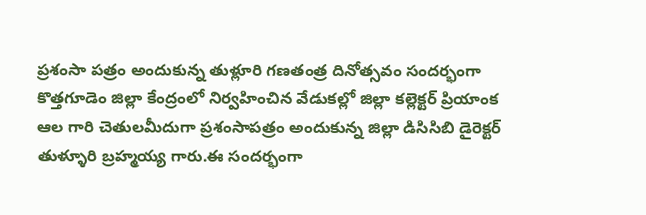ప్రశంసా పత్రం అందుకున్న తుళ్లూరి గణతంత్ర దినోత్సవం సందర్భంగా కొత్తగూడెం జిల్లా కేంద్రంలో నిర్వహించిన వేడుకల్లో జిల్లా కల్లెక్టర్ ప్రియాంక ఆల గారి చెతులమీదుగా ప్రశంసాపత్రం అందుకున్న జిల్లా డిసిసిబి డైరెక్టర్ తుళ్ళూరి బ్రహ్మయ్య గారు.ఈ సందర్భంగా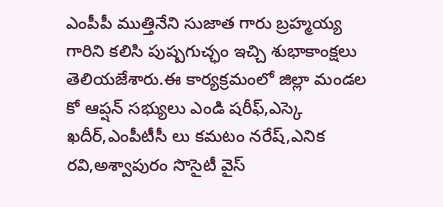ఎంపీపీ ముత్తినేని సుజాత గారు బ్రహ్మయ్య గారిని కలిసి పుష్పగుచ్ఛం ఇచ్చి శుభాకాంక్షలు తెలియజేశారు.ఈ కార్యక్రమంలో జిల్లా మండల కో ఆప్షన్ సభ్యులు ఎండి షరీఫ్,ఎస్కె ఖదీర్,ఎంపీటీసీ లు కమటం నరేష్,ఎనిక రవి,అశ్వాపురం సొసైటీ వైస్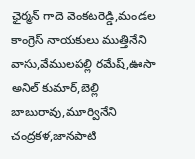ఛైర్మన్ గాదె వెంకటరెడ్డి,మండల కాంగ్రెస్ నాయకులు ముత్తినేని వాసు,వేములపల్లి రమేష్,ఊసా అనిల్ కుమార్,బెల్లి బాబురావు,మూర్వినేని చంద్రకళ,జానపాటి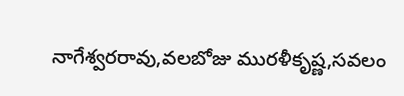నాగేశ్వరరావు,వలబోజు మురళీకృష్ణ,సవలం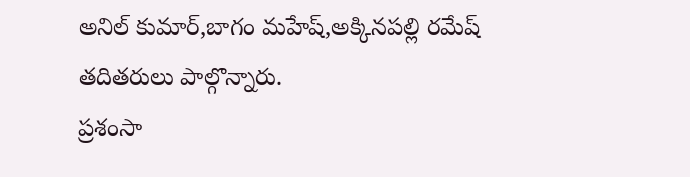అనిల్ కుమార్,బాగం మహేష్,అక్కినపల్లి రమేష్ తదితరులు పాల్గొన్నారు.
ప్రశంసా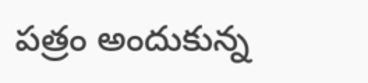పత్రం అందుకున్న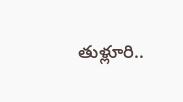తుళ్లూరి..